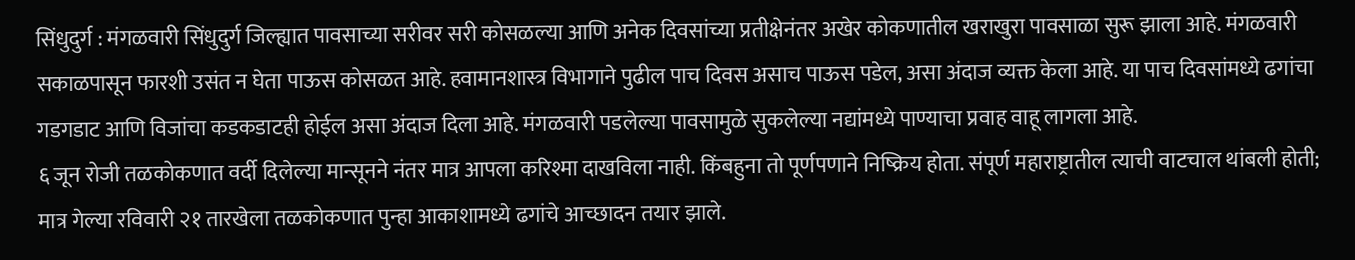सिंधुदुर्ग : मंगळवारी सिंधुदुर्ग जिल्ह्यात पावसाच्या सरीवर सरी कोसळल्या आणि अनेक दिवसांच्या प्रतीक्षेनंतर अखेर कोकणातील खराखुरा पावसाळा सुरू झाला आहे. मंगळवारी सकाळपासून फारशी उसंत न घेता पाऊस कोसळत आहे. हवामानशास्त्र विभागाने पुढील पाच दिवस असाच पाऊस पडेल, असा अंदाज व्यक्त केला आहे. या पाच दिवसांमध्ये ढगांचा गडगडाट आणि विजांचा कडकडाटही होईल असा अंदाज दिला आहे. मंगळवारी पडलेल्या पावसामुळे सुकलेल्या नद्यांमध्ये पाण्याचा प्रवाह वाहू लागला आहे.
६ जून रोजी तळकोकणात वर्दी दिलेल्या मान्सूनने नंतर मात्र आपला करिश्मा दाखविला नाही. किंबहुना तो पूर्णपणाने निष्क्रिय होता. संपूर्ण महाराष्ट्रातील त्याची वाटचाल थांबली होती; मात्र गेल्या रविवारी २१ तारखेला तळकोकणात पुन्हा आकाशामध्ये ढगांचे आच्छादन तयार झाले.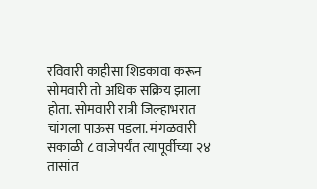रविवारी काहीसा शिडकावा करून सोमवारी तो अधिक सक्रिय झाला होता. सोमवारी रात्री जिल्हाभरात चांगला पाऊस पडला. मंगळवारी सकाळी ८ वाजेपर्यंत त्यापूर्वीच्या २४ तासांत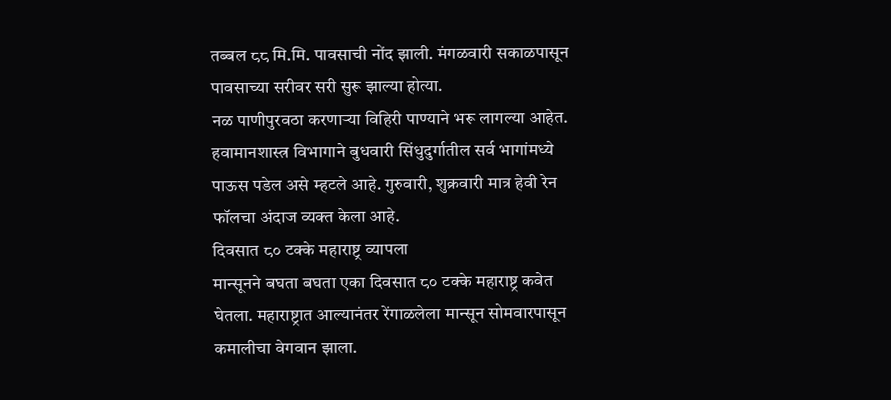तब्बल ८८ मि.मि. पावसाची नोंद झाली. मंगळवारी सकाळपासून पावसाच्या सरीवर सरी सुरू झाल्या होत्या.
नळ पाणीपुरवठा करणाऱ्या विहिरी पाण्याने भरू लागल्या आहेत. हवामानशास्त्र विभागाने बुधवारी सिंधुदुर्गातील सर्व भागांमध्ये पाऊस पडेल असे म्हटले आहे. गुरुवारी, शुक्रवारी मात्र हेवी रेन फॉलचा अंदाज व्यक्त केला आहे.
दिवसात ८० टक्के महाराष्ट्र व्यापला
मान्सूनने बघता बघता एका दिवसात ८० टक्के महाराष्ट्र कवेत घेतला. महाराष्ट्रात आल्यानंतर रेंगाळलेला मान्सून सोमवारपासून कमालीचा वेगवान झाला.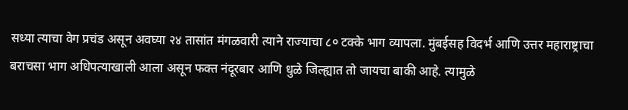सध्या त्याचा वेग प्रचंड असून अवघ्या २४ तासांत मंगळवारी त्याने राज्याचा ८० टक्के भाग व्यापला. मुंबईसह विदर्भ आणि उत्तर महाराष्ट्राचा बराचसा भाग अधिपत्याखाली आला असून फक्त नंदूरबार आणि धुळे जिल्ह्यात तो जायचा बाकी आहे. त्यामुळे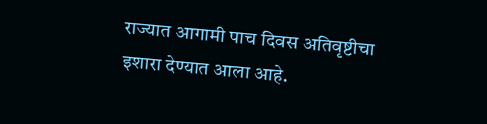राज्यात आगामी पाच दिवस अतिवृष्टीचा इशारा देण्यात आला आहे.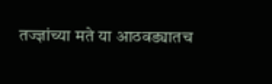तज्ज्ञांच्या मते या आठवड्यातच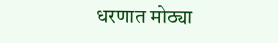धरणात मोठ्या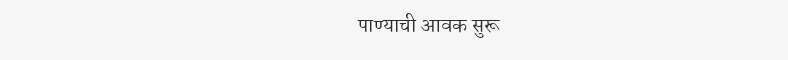पाण्याची आवक सुरू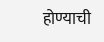होण्याची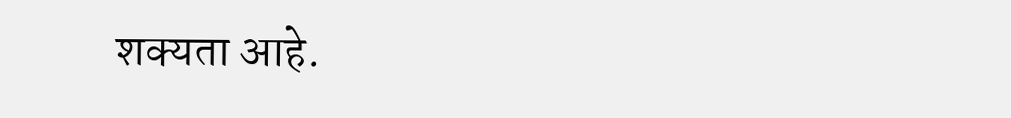शक्यता आहे.